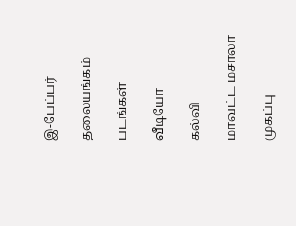இ-பேப்பர்

தலையங்கம்

படங்கள்

வீடியோ

கல்வி

மாவட்ட மசாலா

முகப்பு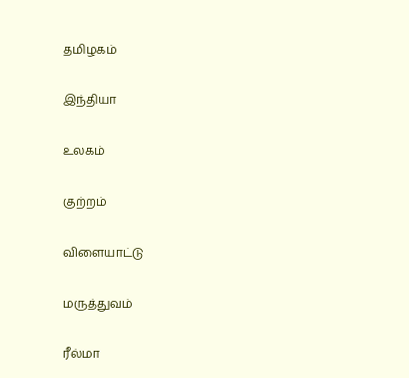தமிழகம்

இந்தியா

உலகம்

குற்றம்

விளையாட்டு

மருத்துவம்

ரீல்மா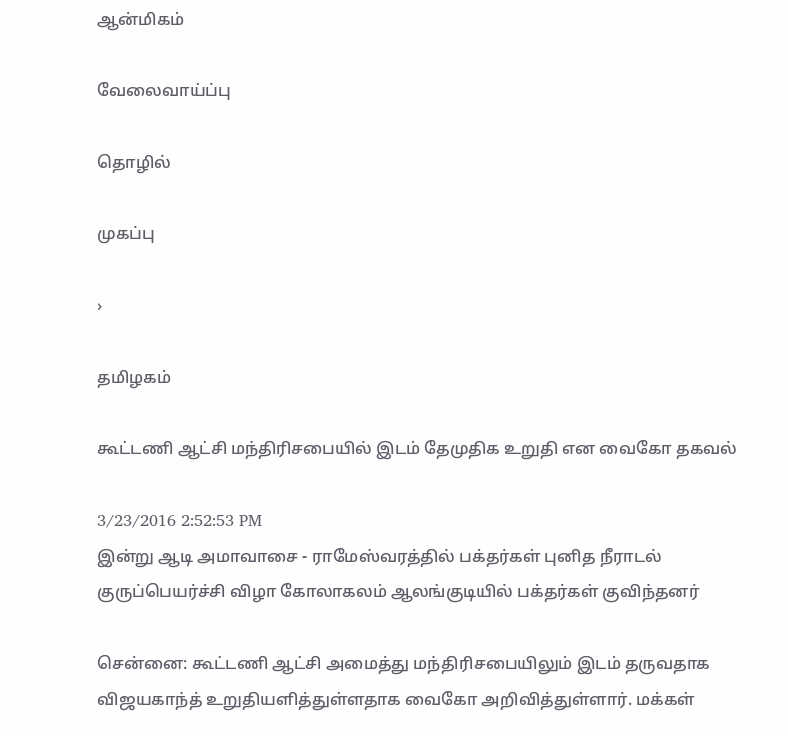ஆன்மிகம்

வேலைவாய்ப்பு

தொழில்

முகப்பு

›

தமிழகம்

கூட்டணி ஆட்சி மந்திரிசபையில் இடம் தேமுதிக உறுதி என வைகோ தகவல்

3/23/2016 2:52:53 PM
இன்று ஆடி அமாவாசை - ராமேஸ்வரத்தில் பக்தர்கள் புனித நீராடல் குருப்பெயர்ச்சி விழா கோலாகலம் ஆலங்குடியில் பக்தர்கள் குவிந்தனர்

சென்னை: கூட்டணி ஆட்சி அமைத்து மந்திரிசபையிலும் இடம் தருவதாக விஜயகாந்த் உறுதியளித்துள்ளதாக வைகோ அறிவித்துள்ளார். மக்கள்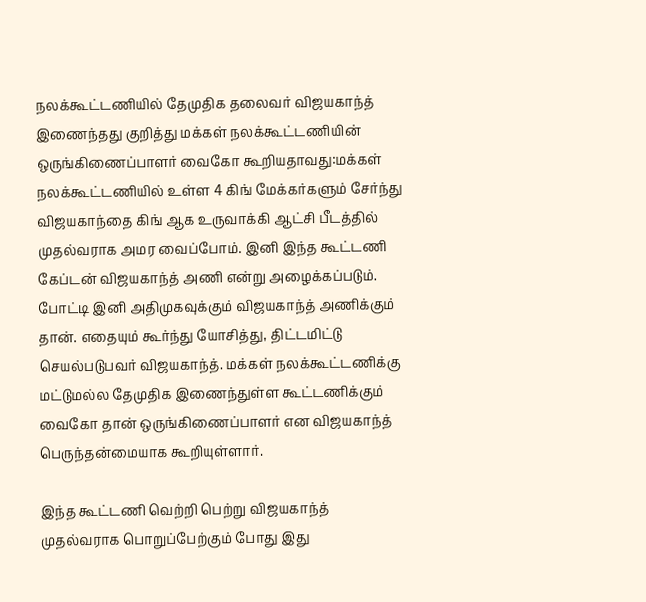நலக்கூட்டணியில் தேமுதிக தலைவர் விஜயகாந்த் இணைந்தது குறித்து மக்கள் நலக்கூட்டணியின் ஒருங்கிணைப்பாளர் வைகோ கூறியதாவது:மக்கள்  நலக்கூட்டணியில் உள்ள 4 கிங் மேக்கர்களும் சேர்ந்து விஜயகாந்தை கிங் ஆக உருவாக்கி ஆட்சி பீடத்தில் முதல்வராக அமர வைப்போம். இனி இந்த கூட்டணி  கேப்டன் விஜயகாந்த் அணி என்று அழைக்கப்படும். போட்டி இனி அதிமுகவுக்கும் விஜயகாந்த் அணிக்கும் தான். எதையும் கூர்ந்து யோசித்து, திட்டமிட்டு  செயல்படுபவர் விஜயகாந்த். மக்கள் நலக்கூட்டணிக்கு மட்டுமல்ல தேமுதிக இணைந்துள்ள கூட்டணிக்கும் வைகோ தான் ஒருங்கிணைப்பாளர் என விஜயகாந்த்  பெருந்தன்மையாக கூறியுள்ளார்.

இந்த கூட்டணி வெற்றி பெற்று விஜயகாந்த் முதல்வராக பொறுப்பேற்கும் போது இது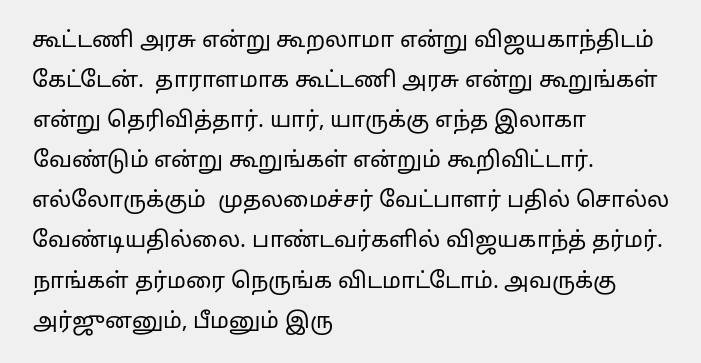கூட்டணி அரசு என்று கூறலாமா என்று விஜயகாந்திடம் கேட்டேன்.  தாராளமாக கூட்டணி அரசு என்று கூறுங்கள் என்று தெரிவித்தார். யார், யாருக்கு எந்த இலாகா வேண்டும் என்று கூறுங்கள் என்றும் கூறிவிட்டார். எல்லோருக்கும்  முதலமைச்சர் வேட்பாளர் பதில் சொல்ல வேண்டியதில்லை. பாண்டவர்களில் விஜயகாந்த் தர்மர். நாங்கள் தர்மரை நெருங்க விடமாட்டோம். அவருக்கு  அர்ஜுனனும், பீமனும் இரு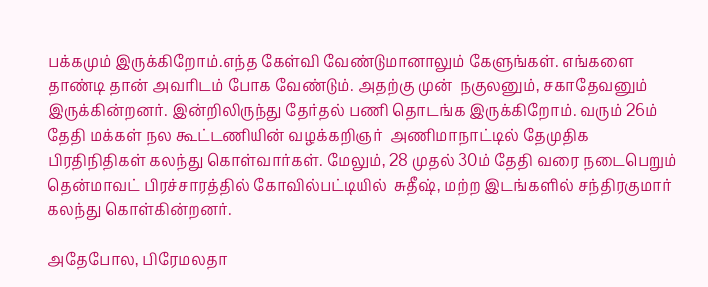பக்கமும் இருக்கிறோம்.எந்த கேள்வி வேண்டுமானாலும் கேளுங்கள். எங்களை தாண்டி தான் அவரிடம் போக வேண்டும். அதற்கு முன்  நகுலனும், சகாதேவனும் இருக்கின்றனர். இன்றிலிருந்து தேர்தல் பணி தொடங்க இருக்கிறோம். வரும் 26ம் தேதி மக்கள் நல கூட்டணியின் வழக்கறிஞர்  அணிமாநாட்டில் தேமுதிக பிரதிநிதிகள் கலந்து கொள்வார்கள். மேலும், 28 முதல் 30ம் தேதி வரை நடைபெறும் தென்மாவட் பிரச்சாரத்தில் கோவில்பட்டியில்  சுதீஷ், மற்ற இடங்களில் சந்திரகுமார் கலந்து கொள்கின்றனர்.

அதேபோல, பிரேமலதா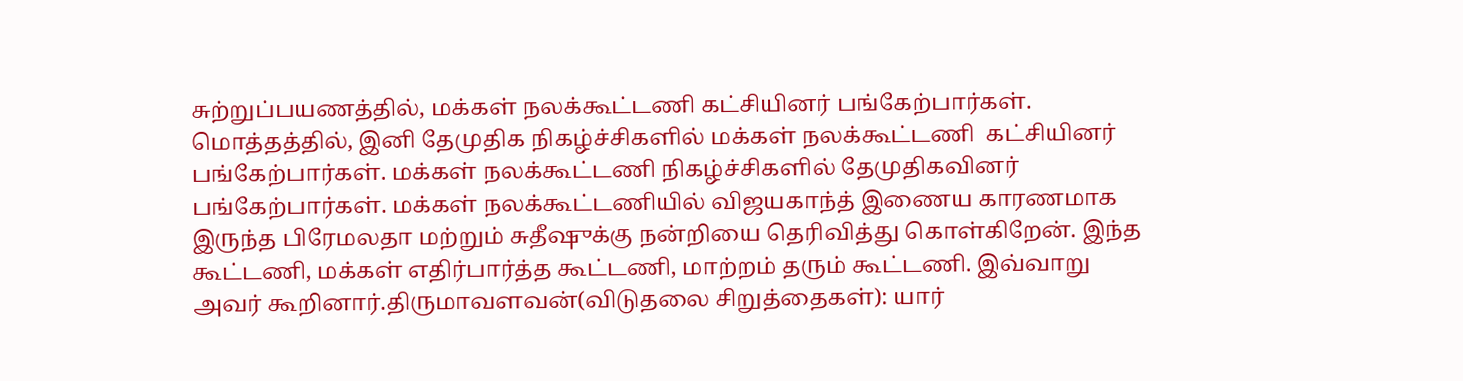சுற்றுப்பயணத்தில், மக்கள் நலக்கூட்டணி கட்சியினர் பங்கேற்பார்கள். மொத்தத்தில், இனி தேமுதிக நிகழ்ச்சிகளில் மக்கள் நலக்கூட்டணி  கட்சியினர் பங்கேற்பார்கள். மக்கள் நலக்கூட்டணி நிகழ்ச்சிகளில் தேமுதிகவினர் பங்கேற்பார்கள். மக்கள் நலக்கூட்டணியில் விஜயகாந்த் இணைய காரணமாக  இருந்த பிரேமலதா மற்றும் சுதீஷுக்கு நன்றியை தெரிவித்து கொள்கிறேன். இந்த கூட்டணி, மக்கள் எதிர்பார்த்த கூட்டணி, மாற்றம் தரும் கூட்டணி. இவ்வாறு  அவர் கூறினார்.திருமாவளவன்(விடுதலை சிறுத்தைகள்): யார்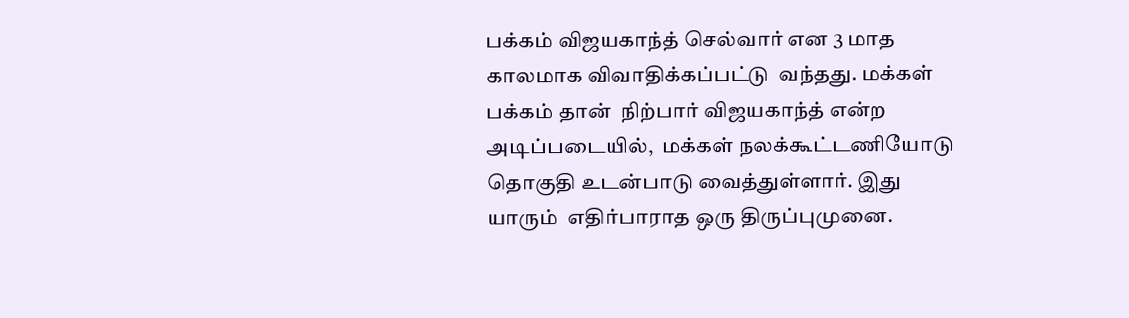பக்கம் விஜயகாந்த் செல்வார் என 3 மாத காலமாக விவாதிக்கப்பட்டு  வந்தது. மக்கள் பக்கம் தான்  நிற்பார் விஜயகாந்த் என்ற அடிப்படையில்,  மக்கள் நலக்கூட்டணியோடு தொகுதி உடன்பாடு வைத்துள்ளார். இது யாரும்  எதிர்பாராத ஒரு திருப்புமுனை.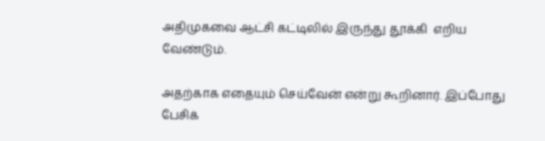அதிமுகவை ஆட்சி கட்டிலில் இருந்து தூக்கி  எறிய வேண்டும்.

அதற்காக எதையும் செய்வேன் என்று கூறினார். இப்போது பேசிக்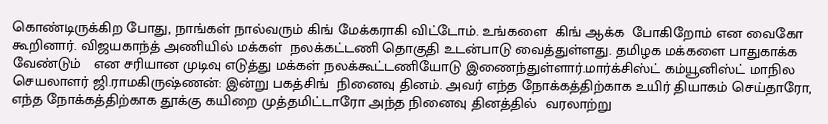கொண்டிருக்கிற போது, நாங்கள் நால்வரும் கிங் மேக்கராகி விட்டோம். உங்களை  கிங் ஆக்க  போகிறோம் என வைகோ கூறினார். விஜயகாந்த் அணியில் மக்கள்  நலக்கட்டணி தொகுதி உடன்பாடு வைத்துள்ளது. தமிழக மக்களை பாதுகாக்க வேண்டும்   என சரியான முடிவு எடுத்து மக்கள் நலக்கூட்டணியோடு இணைந்துள்ளார்.மார்க்சிஸ்ட் கம்யூனிஸ்ட் மாநில செயலாளர் ஜி.ராமகிருஷ்ணன்: இன்று பகத்சிங்  நினைவு தினம். அவர் எந்த நோக்கத்திற்காக உயிர் தியாகம் செய்தாரோ, எந்த நோக்கத்திற்காக தூக்கு கயிறை முத்தமிட்டாரோ அந்த நினைவு தினத்தில்  வரலாற்று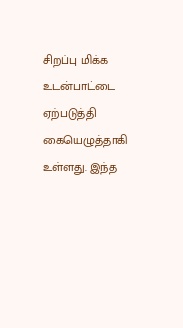சிறப்பு மிக்க உடன்பாட்டை ஏற்படுத்தி கையெழுத்தாகி உள்ளது. இந்த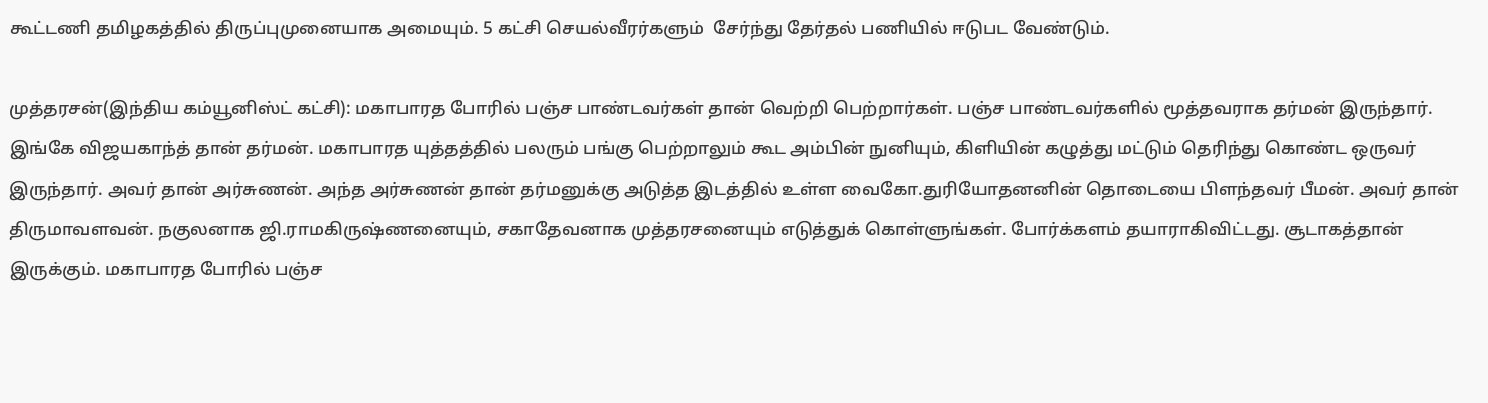கூட்டணி தமிழகத்தில் திருப்புமுனையாக அமையும். 5 கட்சி செயல்வீரர்களும்  சேர்ந்து தேர்தல் பணியில் ஈடுபட வேண்டும்.

முத்தரசன்(இந்திய கம்யூனிஸ்ட் கட்சி): மகாபாரத போரில் பஞ்ச பாண்டவர்கள் தான் வெற்றி பெற்றார்கள். பஞ்ச பாண்டவர்களில் மூத்தவராக தர்மன் இருந்தார்.  இங்கே விஜயகாந்த் தான் தர்மன். மகாபாரத யுத்தத்தில் பலரும் பங்கு பெற்றாலும் கூட அம்பின் நுனியும், கிளியின் கழுத்து மட்டும் தெரிந்து கொண்ட ஒருவர்  இருந்தார். அவர் தான் அர்சுணன். அந்த அர்சுணன் தான் தர்மனுக்கு அடுத்த இடத்தில் உள்ள வைகோ.துரியோதனனின் தொடையை பிளந்தவர் பீமன். அவர் தான்  திருமாவளவன். நகுலனாக ஜி.ராமகிருஷ்ணனையும், சகாதேவனாக முத்தரசனையும் எடுத்துக் கொள்ளுங்கள். போர்க்களம் தயாராகிவிட்டது. சூடாகத்தான்  இருக்கும். மகாபாரத போரில் பஞ்ச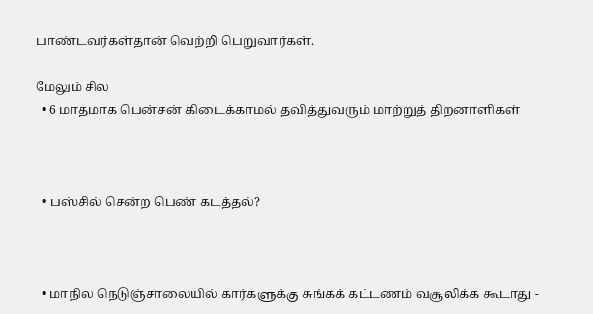பாண்டவர்கள்தான் வெற்றி பெறுவார்கள்.

மேலும் சில
  • 6 மாதமாக பென்சன் கிடைக்காமல் தவித்துவரும் மாற்றுத் திறனாளிகள்



  • பஸ்சில் சென்ற பெண் கடத்தல்?



  • மாநில நெடுஞ்சாலையில் கார்களுக்கு சுங்கக் கட்டணம் வசூலிக்க கூடாது -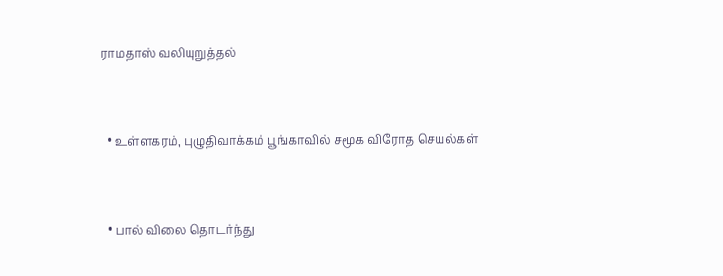ராமதாஸ் வலியுறுத்தல்



  • உள்ளகரம், புழுதிவாக்கம் பூங்காவில் சமூக விரோத செயல்கள்



  • பால் விலை தொடர்ந்து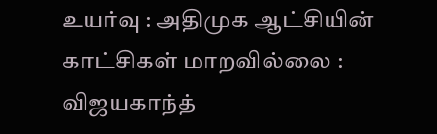உயர்வு : அதிமுக ஆட்சியின் காட்சிகள் மாறவில்லை : விஜயகாந்த்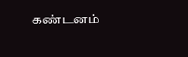கண்டனம்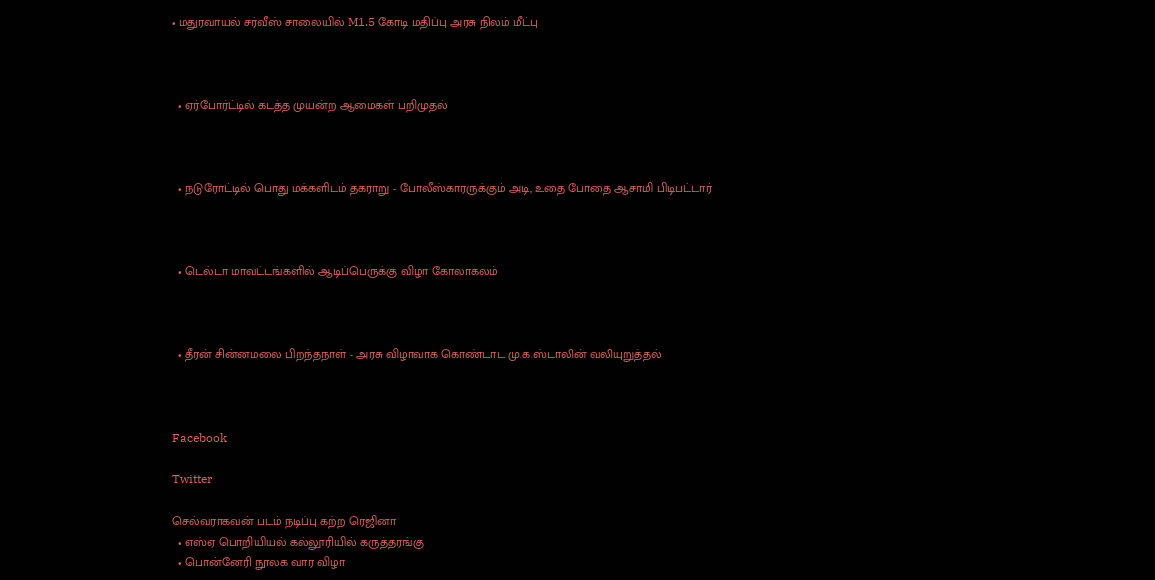• மதுரவாயல் சர்வீஸ் சாலையில் M1.5 கோடி மதிப்பு அரசு நிலம் மீட்பு



  • ஏர்போர்ட்டில் கடத்த முயன்ற ஆமைகள் பறிமுதல்



  • நடுரோட்டில் பொது மக்களிடம் தகராறு - போலீஸ்காரருக்கும் அடி, உதை போதை ஆசாமி பிடிபட்டார்



  • டெல்டா மாவட்டங்களில் ஆடிப்பெருக்கு விழா கோலாகலம்



  • தீரன் சின்னமலை பிறந்தநாள் - அரசு விழாவாக கொண்டாட மு.க.ஸ்டாலின் வலியுறுத்தல்



Facebook

Twitter

செல்வராகவன் படம் நடிப்பு கற்ற ரெஜினா
  • எஸ்ஏ பொறியியல் கல்லூரியில் கருத்தரங்கு
  • பொன்னேரி நூலக வார விழா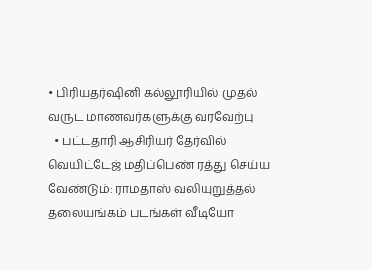• பிரியதர்ஷினி கல்லூரியில் முதல் வருட மாணவர்களுக்கு வரவேற்பு
  • பட்டதாரி ஆசிரியர் தேர்வில் வெயிட்டேஜ் மதிப்பெண் ரத்து செய்ய வேண்டும்: ராமதாஸ் வலியுறுத்தல்
தலையங்கம் படங்கள் வீடியோ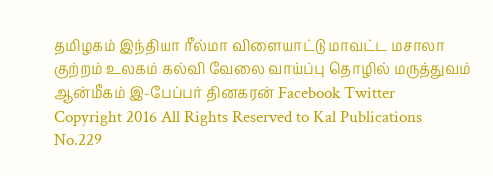தமிழகம் இந்தியா ரீல்மா விளையாட்டு மாவட்ட மசாலா குற்றம் உலகம் கல்வி வேலை வாய்ப்பு தொழில் மருத்துவம் ஆன்மீகம் இ-பேப்பர் தினகரன் Facebook Twitter
Copyright 2016 All Rights Reserved to Kal Publications
No.229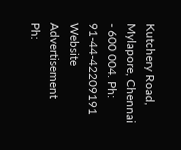Kutchery Road, Mylapore, Chennai - 600 004. Ph: 91-44-42209191
Website Advertisement
Ph: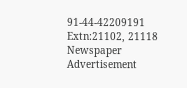91-44-42209191 Extn:21102, 21118
Newspaper Advertisement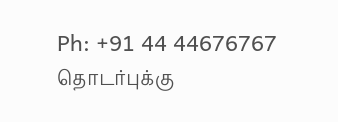Ph: +91 44 44676767
தொடர்புக்கு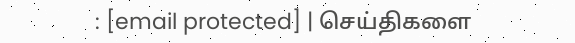: [email protected] | செய்திகளை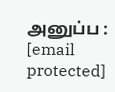அனுப்ப : [email protected]